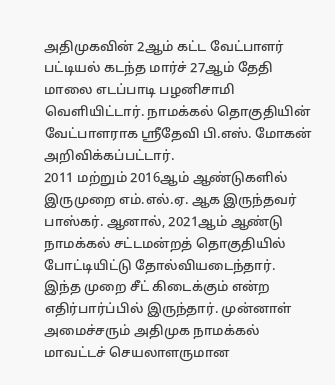அதிமுகவின் 2ஆம் கட்ட வேட்பாளர் பட்டியல் கடந்த மார்ச் 27ஆம் தேதி மாலை எடப்பாடி பழனிசாமி வெளியிட்டார். நாமக்கல் தொகுதியின் வேட்பாளராக ஸ்ரீதேவி பி.எஸ். மோகன் அறிவிக்கப்பட்டார்.
2011 மற்றும் 2016ஆம் ஆண்டுகளில் இருமுறை எம்.எல்.ஏ. ஆக இருந்தவர் பாஸ்கர். ஆனால், 2021ஆம் ஆண்டு நாமக்கல் சட்டமன்றத் தொகுதியில் போட்டியிட்டு தோல்வியடைந்தார். இந்த முறை சீட் கிடைக்கும் என்ற எதிர்பார்ப்பில் இருந்தார். முன்னாள் அமைச்சரும் அதிமுக நாமக்கல் மாவட்டச் செயலாளருமான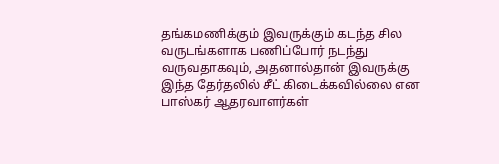தங்கமணிக்கும் இவருக்கும் கடந்த சில வருடங்களாக பணிப்போர் நடந்து வருவதாகவும், அதனால்தான் இவருக்கு இந்த தேர்தலில் சீட் கிடைக்கவில்லை என பாஸ்கர் ஆதரவாளர்கள்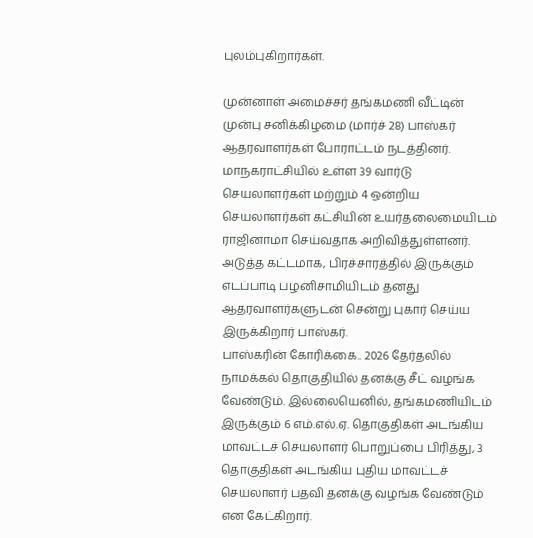புலம்புகிறார்கள்.

முன்னாள் அமைச்சர் தங்கமணி வீட்டின் முன்பு சனிக்கிழமை (மார்ச் 28) பாஸ்கர் ஆதரவாளர்கள் போராட்டம் நடத்தினர். மாநகராட்சியில் உள்ள 39 வார்டு செயலாளர்கள் மற்றும் 4 ஒன்றிய செயலாளர்கள் கட்சியின் உயர்தலைமையிடம் ராஜினாமா செய்வதாக அறிவித்துள்ளனர். அடுத்த கட்டமாக, பிரச்சாரத்தில் இருக்கும் எடப்பாடி பழனிசாமியிடம் தனது ஆதரவாளர்களுடன் சென்று புகார் செய்ய இருக்கிறார் பாஸ்கர்.
பாஸ்கரின் கோரிக்கை.. 2026 தேர்தலில் நாமக்கல் தொகுதியில் தனக்கு சீட் வழங்க வேண்டும். இல்லையெனில், தங்கமணியிடம் இருக்கும் 6 எம்.எல்.ஏ. தொகுதிகள் அடங்கிய மாவட்டச் செயலாளர் பொறுப்பை பிரித்து, 3 தொகுதிகள் அடங்கிய புதிய மாவட்டச் செயலாளர் பதவி தனக்கு வழங்க வேண்டும் என கேட்கிறார்.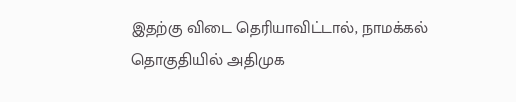இதற்கு விடை தெரியாவிட்டால், நாமக்கல் தொகுதியில் அதிமுக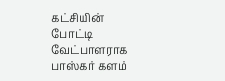கட்சியின் போட்டி வேட்பாளராக பாஸ்கர் களம்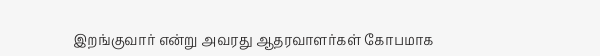இறங்குவார் என்று அவரது ஆதரவாளர்கள் கோபமாக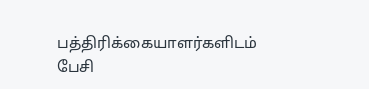பத்திரிக்கையாளர்களிடம் பேசி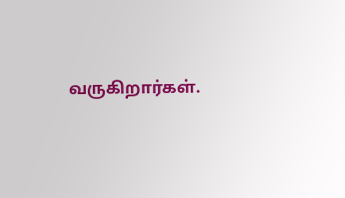வருகிறார்கள்.